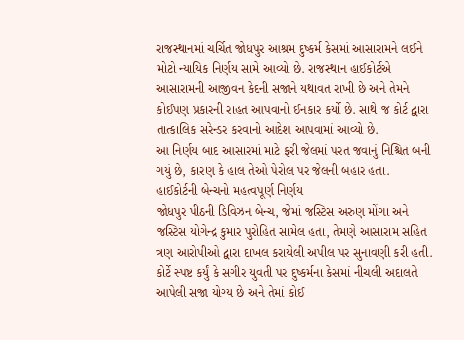રાજસ્થાનમાં ચર્ચિત જોધપુર આશ્રમ દુષ્કર્મ કેસમાં આસારામને લઈને મોટો ન્યાયિક નિર્ણય સામે આવ્યો છે. રાજસ્થાન હાઈકોર્ટએ આસારામની આજીવન કેદની સજાને યથાવત રાખી છે અને તેમને કોઈપણ પ્રકારની રાહત આપવાનો ઈનકાર કર્યો છે. સાથે જ કોર્ટ દ્વારા તાત્કાલિક સરેન્ડર કરવાનો આદેશ આપવામાં આવ્યો છે.
આ નિર્ણય બાદ આસારમાં માટે ફરી જેલમાં પરત જવાનું નિશ્ચિત બની ગયું છે, કારણ કે હાલ તેઓ પેરોલ પર જેલની બહાર હતા.
હાઈકોર્ટની બેન્ચનો મહત્વપૂર્ણ નિર્ણય
જોધપુર પીઠની ડિવિઝન બેન્ચ, જેમાં જસ્ટિસ અરુણ મોંગા અને જસ્ટિસ યોગેન્દ્ર કુમાર પુરોહિત સામેલ હતા, તેમણે આસારામ સહિત ત્રણ આરોપીઓ દ્વારા દાખલ કરાયેલી અપીલ પર સુનાવણી કરી હતી.
કોર્ટે સ્પષ્ટ કર્યું કે સગીર યુવતી પર દુષ્કર્મના કેસમાં નીચલી અદાલતે આપેલી સજા યોગ્ય છે અને તેમાં કોઈ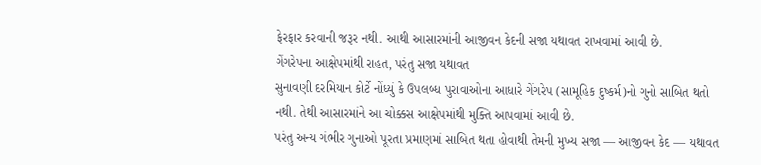ફેરફાર કરવાની જરૂર નથી. આથી આસારમાંની આજીવન કેદની સજા યથાવત રાખવામાં આવી છે.
ગેંગરેપના આક્ષેપમાંથી રાહત, પરંતુ સજા યથાવત
સુનાવણી દરમિયાન કોર્ટે નોંધ્યું કે ઉપલબ્ધ પુરાવાઓના આધારે ગેંગરેપ (સામૂહિક દુષ્કર્મ)નો ગુનો સાબિત થતો નથી. તેથી આસારમાંને આ ચોક્કસ આક્ષેપમાંથી મુક્તિ આપવામાં આવી છે.
પરંતુ અન્ય ગંભીર ગુનાઓ પૂરતા પ્રમાણમાં સાબિત થતા હોવાથી તેમની મુખ્ય સજા — આજીવન કેદ — યથાવત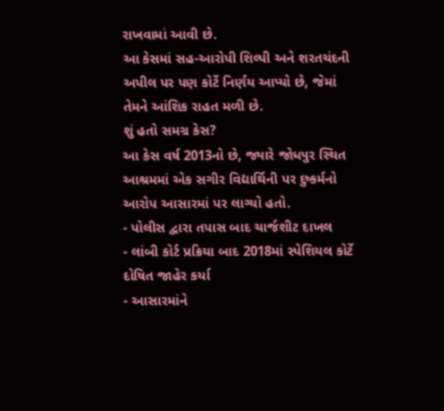રાખવામાં આવી છે.
આ કેસમાં સહ-આરોપી શિલ્પી અને શરતચંદની અપીલ પર પણ કોર્ટે નિર્ણય આપ્યો છે, જેમાં તેમને આંશિક રાહત મળી છે.
શું હતો સમગ્ર કેસ?
આ કેસ વર્ષ 2013નો છે, જ્યારે જોધપુર સ્થિત આશ્રમમાં એક સગીર વિદ્યાર્થિની પર દુષ્કર્મનો આરોપ આસારમાં પર લાગ્યો હતો.
- પોલીસ દ્વારા તપાસ બાદ ચાર્જશીટ દાખલ
- લાંબી કોર્ટ પ્રક્રિયા બાદ 2018માં સ્પેશિયલ કોર્ટે દોષિત જાહેર કર્યા
- આસારમાંને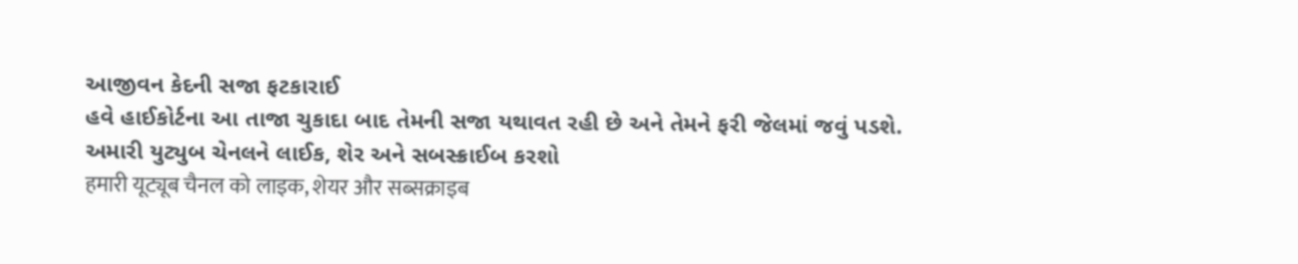આજીવન કેદની સજા ફટકારાઈ
હવે હાઈકોર્ટના આ તાજા ચુકાદા બાદ તેમની સજા યથાવત રહી છે અને તેમને ફરી જેલમાં જવું પડશે.
અમારી યુટ્યુબ ચેનલને લાઈક, શેર અને સબસ્ક્રાઈબ કરશો
हमारी यूट्यूब चैनल को लाइक, शेयर और सब्सक्राइब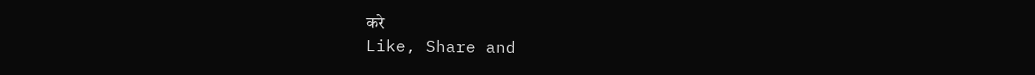करे
Like, Share and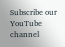Subscribe our YouTube channel